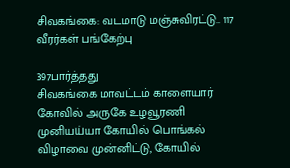சிவகங்கை: வடமாடு மஞ்சுவிரட்டு.. 117 வீரர்கள் பங்கேற்பு

397பார்த்தது
சிவகங்கை மாவட்டம் காளையார் கோவில் அருகே உழவூரணி முனியய்யா கோயில் பொங்கல் விழாவை முன்னிட்டு, கோயில்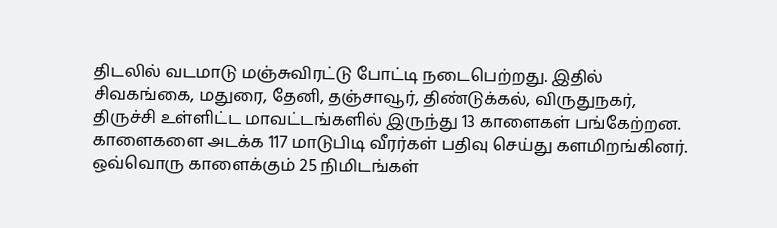திடலில் வடமாடு மஞ்சுவிரட்டு போட்டி நடைபெற்றது. இதில் சிவகங்கை, மதுரை, தேனி, தஞ்சாவூர், திண்டுக்கல், விருதுநகர், திருச்சி உள்ளிட்ட மாவட்டங்களில் இருந்து 13 காளைகள் பங்கேற்றன. காளைகளை அடக்க 117 மாடுபிடி வீரர்கள் பதிவு செய்து களமிறங்கினர். ஒவ்வொரு காளைக்கும் 25 நிமிடங்கள்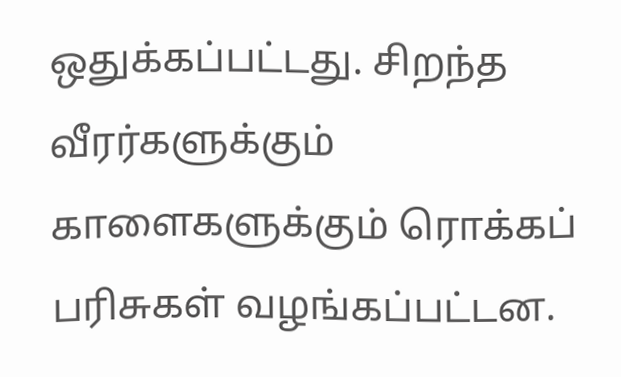ஒதுக்கப்பட்டது. சிறந்த வீரர்களுக்கும் காளைகளுக்கும் ரொக்கப் பரிசுகள் வழங்கப்பட்டன.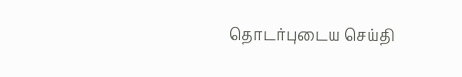தொடர்புடைய செய்தி